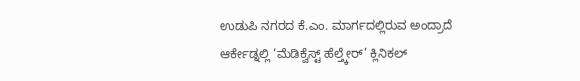ಉಡುಪಿ ನಗರದ ಕೆ.ಎಂ. ಮಾರ್ಗದಲ್ಲಿರುವ ಅಂದ್ರಾದೆ ಆರ್ಕೇಡ್ನಲ್ಲಿ ‘ಮೆಡಿಕ್ವೆಸ್ಟ್ ಹೆಲ್ತ್ಕೇರ್’ ಕ್ಲಿನಿಕಲ್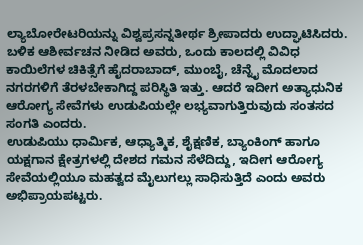ಲ್ಯಾಬೋರೇಟರಿಯನ್ನು ವಿಶ್ವಪ್ರಸನ್ನತೀರ್ಥ ಶ್ರೀಪಾದರು ಉದ್ಘಾಟಿಸಿದರು.
ಬಳಿಕ ಆಶೀರ್ವಚನ ನೀಡಿದ ಅವರು, ಒಂದು ಕಾಲದಲ್ಲಿ ವಿವಿಧ ಕಾಯಿಲೆಗಳ ಚಿಕಿತ್ಸೆಗೆ ಹೈದರಾಬಾದ್, ಮುಂಬೈ, ಚೆನ್ನೈ ಮೊದಲಾದ ನಗರಗಳಿಗೆ ತೆರಳಬೇಕಾಗಿದ್ದ ಪರಿಸ್ಥಿತಿ ಇತ್ತು. ಆದರೆ ಇದೀಗ ಅತ್ಯಾಧುನಿಕ ಆರೋಗ್ಯ ಸೇವೆಗಳು ಉಡುಪಿಯಲ್ಲೇ ಲಭ್ಯವಾಗುತ್ತಿರುವುದು ಸಂತಸದ ಸಂಗತಿ ಎಂದರು.
ಉಡುಪಿಯು ಧಾರ್ಮಿಕ, ಆಧ್ಯಾತ್ಮಿಕ, ಶೈಕ್ಷಣಿಕ, ಬ್ಯಾಂಕಿಂಗ್ ಹಾಗೂ ಯಕ್ಷಗಾನ ಕ್ಷೇತ್ರಗಳಲ್ಲಿ ದೇಶದ ಗಮನ ಸೆಳೆದಿದ್ದು, ಇದೀಗ ಆರೋಗ್ಯ ಸೇವೆಯಲ್ಲಿಯೂ ಮಹತ್ವದ ಮೈಲುಗಲ್ಲು ಸಾಧಿಸುತ್ತಿದೆ ಎಂದು ಅವರು ಅಭಿಪ್ರಾಯಪಟ್ಟರು.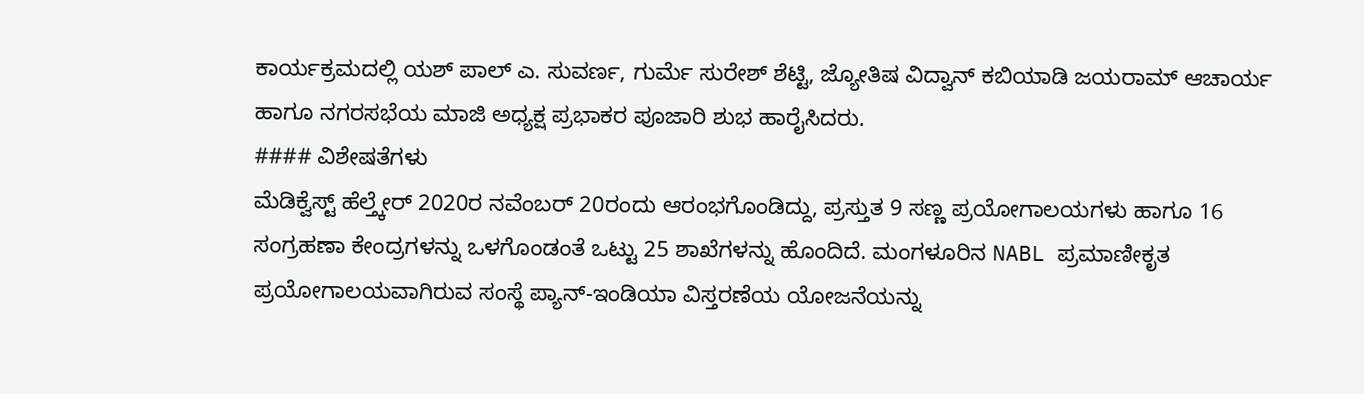ಕಾರ್ಯಕ್ರಮದಲ್ಲಿ ಯಶ್ ಪಾಲ್ ಎ. ಸುವರ್ಣ, ಗುರ್ಮೆ ಸುರೇಶ್ ಶೆಟ್ಟಿ, ಜ್ಯೋತಿಷ ವಿದ್ವಾನ್ ಕಬಿಯಾಡಿ ಜಯರಾಮ್ ಆಚಾರ್ಯ ಹಾಗೂ ನಗರಸಭೆಯ ಮಾಜಿ ಅಧ್ಯಕ್ಷ ಪ್ರಭಾಕರ ಪೂಜಾರಿ ಶುಭ ಹಾರೈಸಿದರು.
#### ವಿಶೇಷತೆಗಳು
ಮೆಡಿಕ್ವೆಸ್ಟ್ ಹೆಲ್ತ್ಕೇರ್ 2020ರ ನವೆಂಬರ್ 20ರಂದು ಆರಂಭಗೊಂಡಿದ್ದು, ಪ್ರಸ್ತುತ 9 ಸಣ್ಣ ಪ್ರಯೋಗಾಲಯಗಳು ಹಾಗೂ 16 ಸಂಗ್ರಹಣಾ ಕೇಂದ್ರಗಳನ್ನು ಒಳಗೊಂಡಂತೆ ಒಟ್ಟು 25 ಶಾಖೆಗಳನ್ನು ಹೊಂದಿದೆ. ಮಂಗಳೂರಿನ NABL ಪ್ರಮಾಣೀಕೃತ ಪ್ರಯೋಗಾಲಯವಾಗಿರುವ ಸಂಸ್ಥೆ ಪ್ಯಾನ್-ಇಂಡಿಯಾ ವಿಸ್ತರಣೆಯ ಯೋಜನೆಯನ್ನು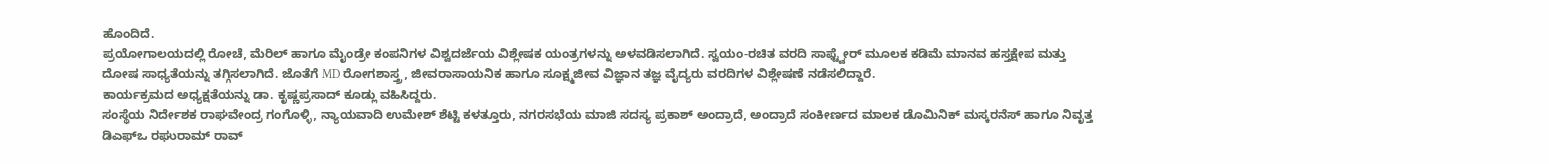ಹೊಂದಿದೆ.
ಪ್ರಯೋಗಾಲಯದಲ್ಲಿ ರೋಚೆ, ಮೆರಿಲ್ ಹಾಗೂ ಮೈಂಡ್ರೇ ಕಂಪನಿಗಳ ವಿಶ್ವದರ್ಜೆಯ ವಿಶ್ಲೇಷಕ ಯಂತ್ರಗಳನ್ನು ಅಳವಡಿಸಲಾಗಿದೆ. ಸ್ವಯಂ-ರಚಿತ ವರದಿ ಸಾಫ್ಟ್ವೇರ್ ಮೂಲಕ ಕಡಿಮೆ ಮಾನವ ಹಸ್ತಕ್ಷೇಪ ಮತ್ತು ದೋಷ ಸಾಧ್ಯತೆಯನ್ನು ತಗ್ಗಿಸಲಾಗಿದೆ. ಜೊತೆಗೆ MD ರೋಗಶಾಸ್ತ್ರ, ಜೀವರಾಸಾಯನಿಕ ಹಾಗೂ ಸೂಕ್ಷ್ಮಜೀವ ವಿಜ್ಞಾನ ತಜ್ಞ ವೈದ್ಯರು ವರದಿಗಳ ವಿಶ್ಲೇಷಣೆ ನಡೆಸಲಿದ್ದಾರೆ.
ಕಾರ್ಯಕ್ರಮದ ಅಧ್ಯಕ್ಷತೆಯನ್ನು ಡಾ. ಕೃಷ್ಣಪ್ರಸಾದ್ ಕೂಡ್ಲು ವಹಿಸಿದ್ದರು.
ಸಂಸ್ಥೆಯ ನಿರ್ದೇಶಕ ರಾಘವೇಂದ್ರ ಗಂಗೊಳ್ಳಿ, ನ್ಯಾಯವಾದಿ ಉಮೇಶ್ ಶೆಟ್ಟಿ ಕಳತ್ತೂರು, ನಗರಸಭೆಯ ಮಾಜಿ ಸದಸ್ಯ ಪ್ರಕಾಶ್ ಅಂದ್ರಾದೆ, ಅಂದ್ರಾದೆ ಸಂಕೀರ್ಣದ ಮಾಲಕ ಡೊಮಿನಿಕ್ ಮಸ್ಕರನೆಸ್ ಹಾಗೂ ನಿವೃತ್ತ ಡಿಎಫ್ಒ ರಘುರಾಮ್ ರಾವ್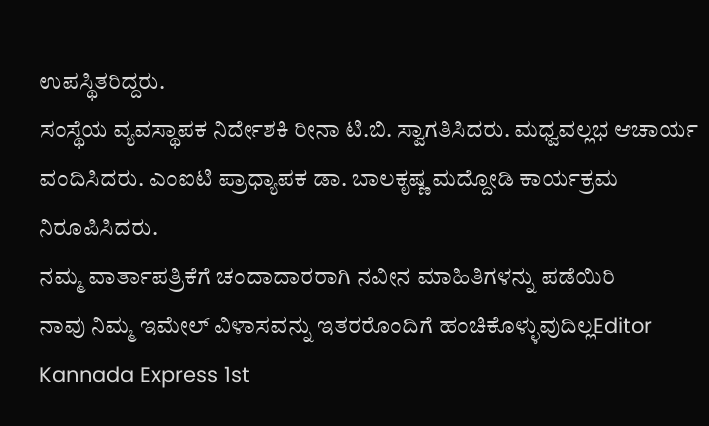ಉಪಸ್ಥಿತರಿದ್ದರು.
ಸಂಸ್ಥೆಯ ವ್ಯವಸ್ಥಾಪಕ ನಿರ್ದೇಶಕಿ ರೀನಾ ಟಿ.ಬಿ. ಸ್ವಾಗತಿಸಿದರು. ಮಧ್ವವಲ್ಲಭ ಆಚಾರ್ಯ ವಂದಿಸಿದರು. ಎಂಐಟಿ ಪ್ರಾಧ್ಯಾಪಕ ಡಾ. ಬಾಲಕೃಷ್ಣ ಮದ್ದೋಡಿ ಕಾರ್ಯಕ್ರಮ ನಿರೂಪಿಸಿದರು.
ನಮ್ಮ ವಾರ್ತಾಪತ್ರಿಕೆಗೆ ಚಂದಾದಾರರಾಗಿ ನವೀನ ಮಾಹಿತಿಗಳನ್ನು ಪಡೆಯಿರಿ
ನಾವು ನಿಮ್ಮ ಇಮೇಲ್ ವಿಳಾಸವನ್ನು ಇತರರೊಂದಿಗೆ ಹಂಚಿಕೊಳ್ಳುವುದಿಲ್ಲEditor Kannada Express 1st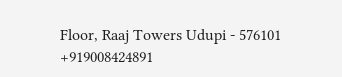Floor, Raaj Towers Udupi - 576101
+919008424891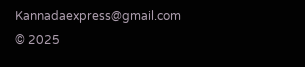Kannadaexpress@gmail.com
© 2025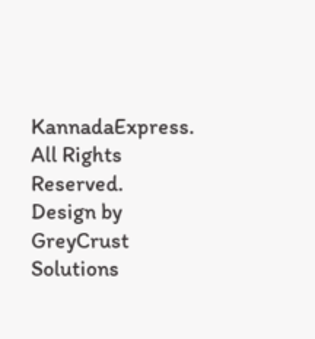KannadaExpress. All Rights Reserved.
Design by GreyCrust Solutions